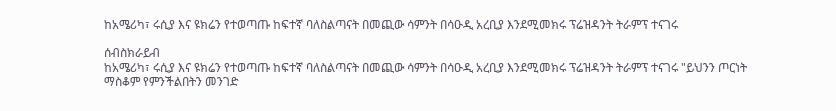ከአሜሪካ፣ ሩሲያ እና ዩክሬን የተወጣጡ ከፍተኛ ባለስልጣናት በመጪው ሳምንት በሳዑዲ አረቢያ እንደሚመክሩ ፕሬዝዳንት ትራምፕ ተናገሩ

ሰብስክራይብ
ከአሜሪካ፣ ሩሲያ እና ዩክሬን የተወጣጡ ከፍተኛ ባለስልጣናት በመጪው ሳምንት በሳዑዲ አረቢያ እንደሚመክሩ ፕሬዝዳንት ትራምፕ ተናገሩ "ይህንን ጦርነት ማስቆም የምንችልበትን መንገድ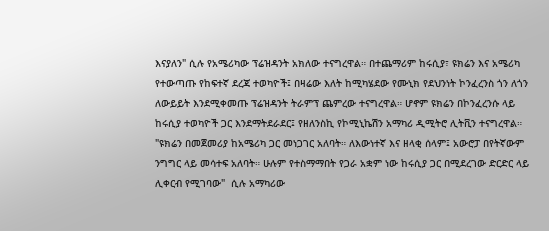እናያለን" ሲሉ የአሜሪካው ፕሬዝዳንት አክለው ተናግረዋል። በተጨማሪም ከሩሲያ፣ ዩክሬን እና አሜሪካ የተውጣጡ የከፍተኛ ደረጃ ተወካዮች፤ በዛሬው እለት ከሚካሄደው የሙኒክ የደህንነት ኮንፈረንስ ጎን ለጎን ለውይይት እንደሚቀመጡ ፕሬዝዳንት ትራምፕ ጨምረው ተናግረዋል። ሆኖም ዩክሬን በኮንፈረንሱ ላይ ከሩሲያ ተወካዮች ጋር እንደማትደራደር፤ የዘለንስኪ የኮሚኒኬሽን አማካሪ ዲሚትሮ ሊትቪን ተናግረዋል። "ዩክሬን በመጀመሪያ ከአሜሪካ ጋር መነጋገር አለባት። ለእውነተኛ እና ዘላቂ ሰላም፤ አውሮፓ በየትኛውም ንግግር ላይ መሳተፍ አለባት። ሁሉም የተስማማበት የጋራ አቋም ነው ከሩሲያ ጋር በሚደረገው ድርድር ላይ ሊቀርብ የሚገባው"  ሲሉ አማካሪው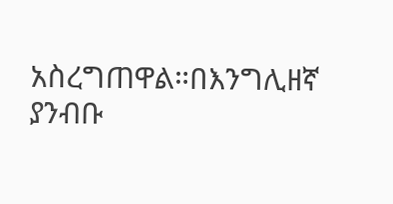አስረግጠዋል።በእንግሊዘኛ ያንብቡ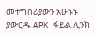መተግበሪያውን አሁኑኑ ያውርዱ APK ፋይል ሊንክ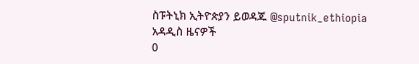ስፑትኒክ ኢትዮጵያን ይወዳጁ @sputnik_ethiopia
አዳዲስ ዜናዎች
0